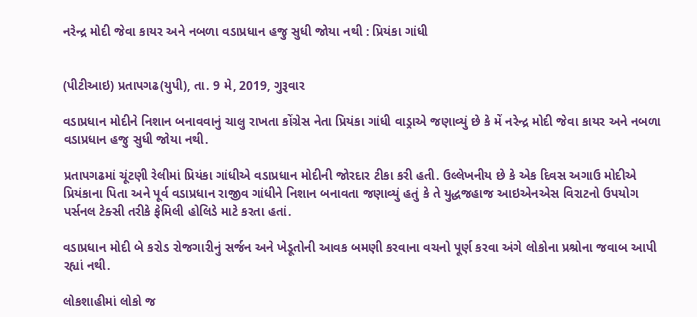નરેન્દ્ર મોદી જેવા કાયર અને નબળા વડાપ્રધાન હજુ સુધી જોયા નથી : પ્રિયંકા ગાંધી


(પીટીઆઇ) પ્રતાપગઢ(યુપી), તા. 9 મે, 2019, ગુરૂવાર

વડાપ્રધાન મોદીને નિશાન બનાવવાનું ચાલુ રાખતા કોંગ્રેસ નેતા પ્રિયંકા ગાંધી વાડ્રાએ જણાવ્યું છે કે મેં નરેન્દ્ર મોદી જેવા કાયર અને નબળા વડાપ્રધાન હજુ સુધી જોયા નથી.

પ્રતાપગઢમાં ચૂંટણી રેલીમાં પ્રિયંકા ગાંધીએ વડાપ્રધાન મોદીની જોરદાર ટીકા કરી હતી. ઉલ્લેખનીય છે કે એક દિવસ અગાઉ મોદીએ પ્રિયંકાના પિતા અને પૂર્વ વડાપ્રધાન રાજીવ ગાંધીને નિશાન બનાવતા જણાવ્યું હતું કે તે યુદ્ધજહાજ આઇએનએસ વિરાટનો ઉપયોગ પર્સનલ ટેક્સી તરીકે ફેમિલી હોલિડે માટે કરતા હતાં.

વડાપ્રધાન મોદી બે કરોડ રોજગારીનું સર્જન અને ખેડૂતોની આવક બમણી કરવાના વચનો પૂર્ણ કરવા અંગે લોકોના પ્રશ્રોના જવાબ આપી રહ્યાં નથી.

લોકશાહીમાં લોકો જ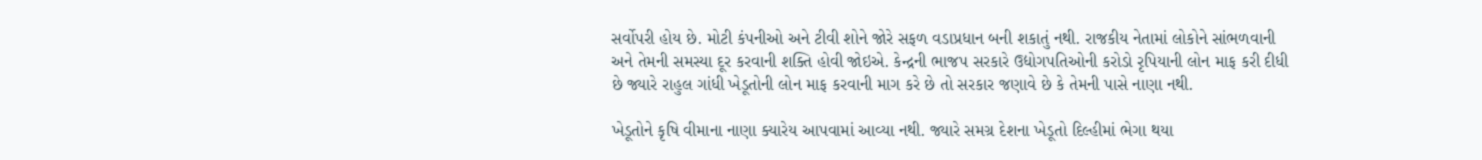સર્વોપરી હોય છે. મોટી કંપનીઓ અને ટીવી શોને જોરે સફળ વડાપ્રધાન બની શકાતું નથી. રાજકીય નેતામાં લોકોને સાંભળવાની અને તેમની સમસ્યા દૂર કરવાની શક્તિ હોવી જોઇએ. કેન્દ્રની ભાજપ સરકારે ઉદ્યોગપતિઓની કરોડો રૃપિયાની લોન માફ કરી દીધી છે જ્યારે રાહુલ ગાંધી ખેડૂતોની લોન માફ કરવાની માગ કરે છે તો સરકાર જણાવે છે કે તેમની પાસે નાણા નથી.

ખેડૂતોને કૃષિ વીમાના નાણા ક્યારેય આપવામાં આવ્યા નથી. જ્યારે સમગ્ર દેશના ખેડૂતો દિલ્હીમાં ભેગા થયા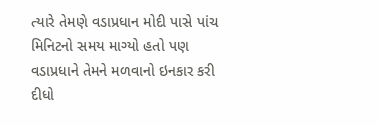ત્યારે તેમણે વડાપ્રધાન મોદી પાસે પાંચ મિનિટનો સમય માગ્યો હતો પણ વડાપ્રધાને તેમને મળવાનો ઇનકાર કરી દીધો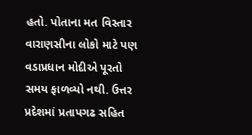હતો. પોતાના મત વિસ્તાર વારાણસીના લોકો માટે પણ વડાપ્રધાન મોદીએ પૂરતો સમય ફાળવ્યો નથી. ઉત્તર પ્રદેશમાં પ્રતાપગઢ સહિત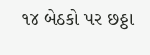૧૪ બેઠકો પર છઠ્ઠા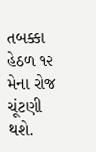તબક્કા હેઠળ ૧૨ મેના રોજ ચૂંટણી થશે.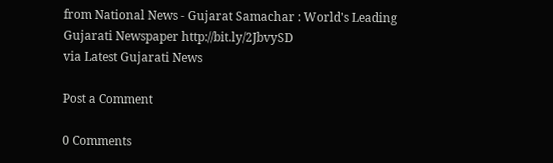from National News - Gujarat Samachar : World's Leading Gujarati Newspaper http://bit.ly/2JbvySD
via Latest Gujarati News

Post a Comment

0 Comments